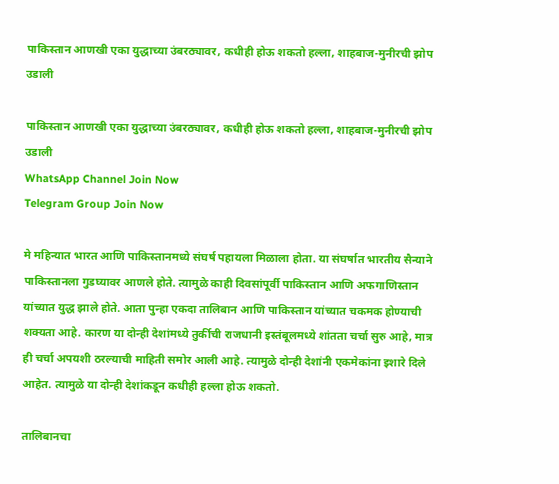पाकिस्तान आणखी एका युद्धाच्या उंबरठ्यावर, कधीही होऊ शकतो हल्ला, शाहबाज-मुनीरची झोप उडाली

पाकिस्तान आणखी एका युद्धाच्या उंबरठ्यावर, कधीही होऊ शकतो हल्ला, शाहबाज-मुनीरची झोप उडाली
WhatsApp Channel Join Now
Telegram Group Join Now

मे महिन्यात भारत आणि पाकिस्तानमध्ये संघर्ष पहायला मिळाला होता. या संघर्षात भारतीय सैन्याने पाकिस्तानला गुडघ्यावर आणले होते. त्यामुळे काही दिवसांपूर्वी पाकिस्तान आणि अफगाणिस्तान यांच्यात युद्ध झाले होते. आता पुन्हा एकदा तालिबान आणि पाकिस्तान यांच्यात चकमक होण्याची शक्यता आहे. कारण या दोन्ही देशांमध्ये तुर्कीची राजधानी इस्तंबूलमध्ये शांतता चर्चा सुरु आहे, मात्र ही चर्चा अपयशी ठरल्याची माहिती समोर आली आहे. त्यामुळे दोन्ही देशांनी एकमेकांना इशारे दिले आहेत. त्यामुळे या दोन्ही देशांकडून कधीही हल्ला होऊ शकतो.

तालिबानचा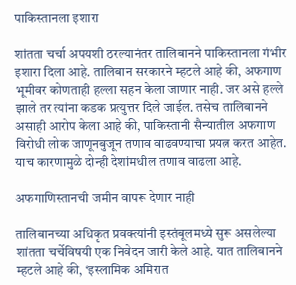पाकिस्तानला इशारा

शांतता चर्चा अपयशी ठरल्यानंतर तालिबानने पाकिस्तानला गंभीर इशारा दिला आहे. तालिबान सरकारने म्हटले आहे की, अफगाण भूमीवर कोणताही हल्ला सहन केला जाणार नाही. जर असे हल्ले झाले तर त्यांना कडक प्रत्युत्तर दिले जाईल. तसेच तालिबानने असाही आरोप केला आहे की, पाकिस्तानी सैन्यातील अफगाण विरोधी लोक जाणूनबुजून तणाव वाढवण्याचा प्रयत्न करत आहेत. याच कारणामुळे दोन्ही देशांमधील तणाव वाढला आहे.

अफगाणिस्तानची जमीन वापरू देणार नाही

तालिबानच्या अधिकृत प्रवक्त्यांनी इस्तंबूलमध्ये सुरू असलेल्या शांतता चर्चेविषयी एक निवेदन जारी केले आहे. यात तालिबानने म्हटले आहे की, ‘इस्लामिक अमिरात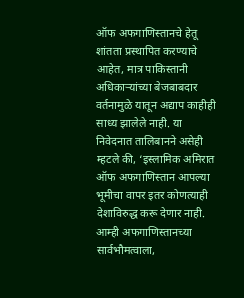ऑफ अफगाणिस्तानचे हेतू शांतता प्रस्थापित करण्याचे आहेत, मात्र पाकिस्तानी अधिकाऱ्यांच्या बेजबाबदार वर्तनामुळे यातून अद्याप काहीही साध्य झालेले नाही. या निवेदनात तालिबानने असेही म्हटले की, ‘इस्लामिक अमिरात ऑफ अफगाणिस्तान आपल्या भूमीचा वापर इतर कोणत्याही देशाविरुद्ध करू देणार नाही. आम्ही अफगाणिस्तानच्या सार्वभौमत्वाला,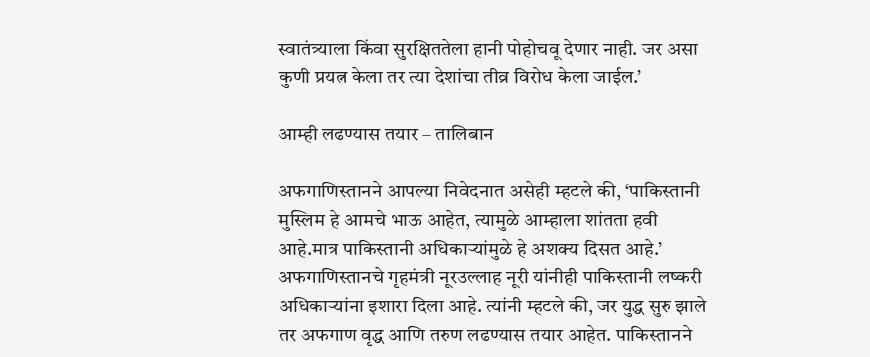स्वातंत्र्याला किंवा सुरक्षिततेला हानी पोहोचवू देणार नाही. जर असा कुणी प्रयत्न केला तर त्या देशांचा तीव्र विरोध केला जाईल.’

आम्ही लढण्यास तयार – तालिबान

अफगाणिस्तानने आपल्या निवेदनात असेही म्हटले की, ‘पाकिस्तानी मुस्लिम हे आमचे भाऊ आहेत, त्यामुळे आम्हाला शांतता हवी आहे.मात्र पाकिस्तानी अधिकाऱ्यांमुळे हे अशक्य दिसत आहे.’ अफगाणिस्तानचे गृहमंत्री नूरउल्लाह नूरी यांनीही पाकिस्तानी लष्करी अधिकाऱ्यांना इशारा दिला आहे. त्यांनी म्हटले की, जर युद्ध सुरु झाले तर अफगाण वृद्ध आणि तरुण लढण्यास तयार आहेत. पाकिस्तानने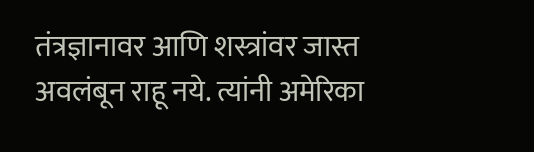तंत्रज्ञानावर आणि शस्त्रांवर जास्त अवलंबून राहू नये. त्यांनी अमेरिका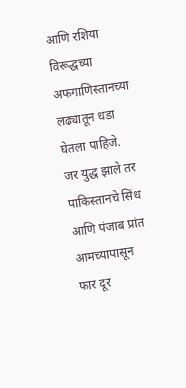आणि रशिया विरूद्धच्या अफगाणिस्तानच्या लढ्यातून धडा घेतला पाहिजे. जर युद्ध झाले तर पाकिस्तानचे सिंध आणि पंजाब प्रांत आमच्यापासून फार दूर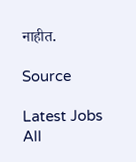नाहीत.

Source

Latest Jobs
All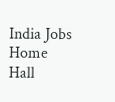India Jobs
Home
Hall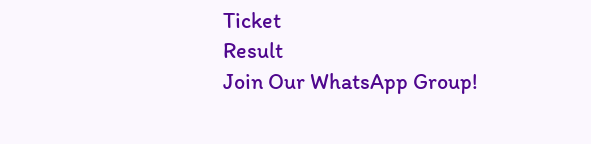Ticket
Result
Join Our WhatsApp Group!